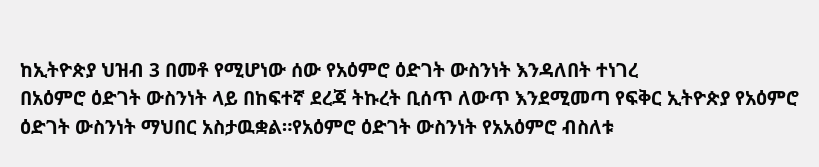ከኢትዮጵያ ህዝብ 3 በመቶ የሚሆነው ሰው የአዕምሮ ዕድገት ውስንነት እንዳለበት ተነገረ
በአዕምሮ ዕድገት ውስንነት ላይ በከፍተኛ ደረጃ ትኩረት ቢሰጥ ለውጥ እንደሚመጣ የፍቅር ኢትዮጵያ የአዕምሮ ዕድገት ውስንነት ማህበር አስታዉቋል።የአዕምሮ ዕድገት ውስንነት የአአዕምሮ ብስለቱ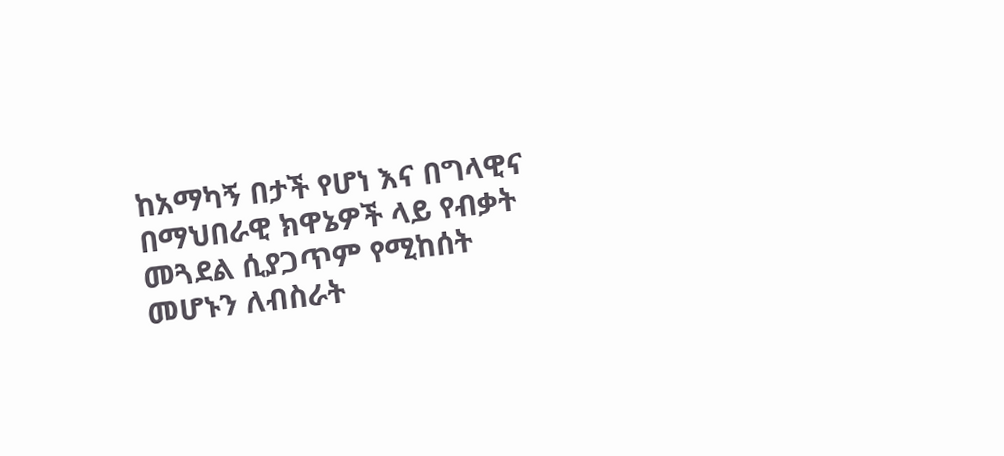ከአማካኝ በታች የሆነ እና በግላዊና በማህበራዊ ክዋኔዎች ላይ የብቃት መጓደል ሲያጋጥም የሚከሰት መሆኑን ለብስራት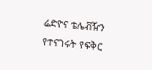ሬድዮና ቴሌቭዥን የተናገሩት የፍቅር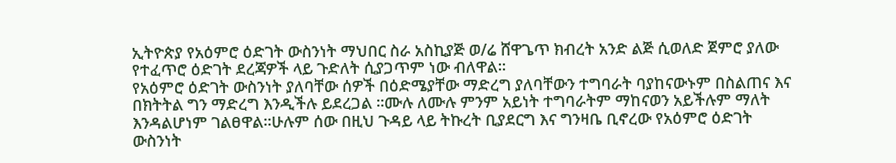ኢትዮጵያ የአዕምሮ ዕድገት ውስንነት ማህበር ስራ አስኪያጅ ወ/ሬ ሸዋጌጥ ክብረት አንድ ልጅ ሲወለድ ጀምሮ ያለው የተፈጥሮ ዕድገት ደረጃዎች ላይ ጉድለት ሲያጋጥም ነው ብለዋል።
የአዕምሮ ዕድገት ውስንነት ያለባቸው ሰዎች በዕድሜያቸው ማድረግ ያለባቸውን ተግባራት ባያከናውኑም በስልጠና እና በክትትል ግን ማድረግ እንዲችሉ ይደረጋል ።ሙሉ ለሙሉ ምንም አይነት ተግባራትም ማከናወን አይችሉም ማለት እንዳልሆነም ገልፀዋል።ሁሉም ሰው በዚህ ጉዳይ ላይ ትኩረት ቢያደርግ እና ግንዛቤ ቢኖረው የአዕምሮ ዕድገት ውስንነት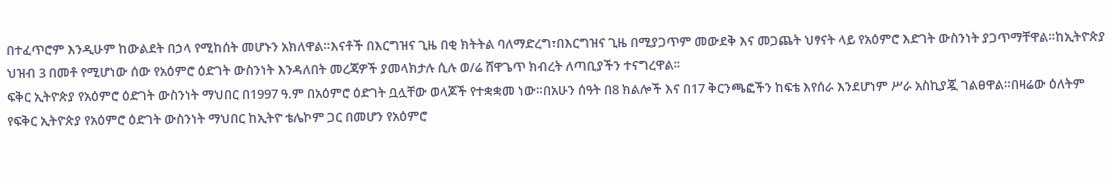በተፈጥሮም እንዲሁም ከውልደት በኃላ የሚከሰት መሆኑን አክለዋል።እናቶች በእርግዝና ጊዜ በቂ ክትትል ባለማድረግ፣በእርግዝና ጊዜ በሚያጋጥም መውደቅ እና መጋጨት ህፃናት ላይ የአዕምሮ እድገት ውስንነት ያጋጥማቸዋል።ከኢትዮጵያ ህዝብ 3 በመቶ የሚሆነው ሰው የአዕምሮ ዕድገት ውስንነት እንዳለበት መረጃዎች ያመላክታሉ ሲሉ ወ/ሬ ሸዋጌጥ ክብረት ለጣቢያችን ተናግረዋል፡፡
ፍቅር ኢትዮጵያ የአዕምሮ ዕድገት ውስንነት ማህበር በ1997 ዓ.ም በአዕምሮ ዕድገት ቧሏቸው ወላጆች የተቋቋመ ነው።በአሁን ሰዓት በ8 ክልሎች እና በ17 ቅርንጫፎችን ከፍቴ እየሰራ እንደሆነም ሥራ አስኪያጇ ገልፀዋል።በዛሬው ዕለትም የፍቅር ኢትዮጵያ የአዕምሮ ዕድገት ውስንነት ማህበር ከኢትዮ ቴሌኮም ጋር በመሆን የአዕምሮ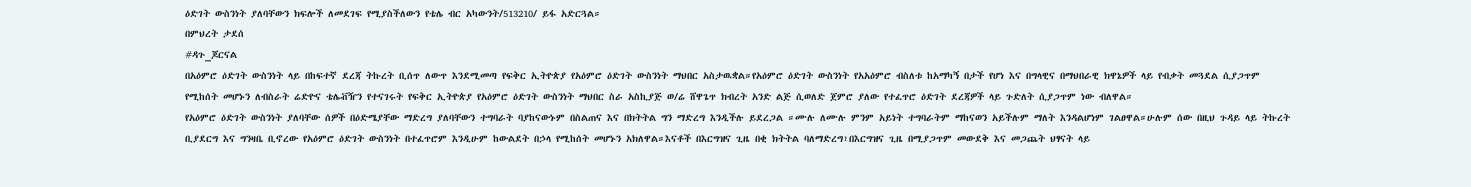ዕድገት ውስንነት ያለባቸውን ክፍሎች ለመደገፍ የሚያስችለውን የቴሌ ብር አካውንት/513210/ ይፋ አድርጓል።
በምህረት ታደሰ
#ዳጉ_ጆርናል
በአዕምሮ ዕድገት ውስንነት ላይ በከፍተኛ ደረጃ ትኩረት ቢሰጥ ለውጥ እንደሚመጣ የፍቅር ኢትዮጵያ የአዕምሮ ዕድገት ውስንነት ማህበር አስታዉቋል።የአዕምሮ ዕድገት ውስንነት የአአዕምሮ ብስለቱ ከአማካኝ በታች የሆነ እና በግላዊና በማህበራዊ ክዋኔዎች ላይ የብቃት መጓደል ሲያጋጥም የሚከሰት መሆኑን ለብስራት ሬድዮና ቴሌቭዥን የተናገሩት የፍቅር ኢትዮጵያ የአዕምሮ ዕድገት ውስንነት ማህበር ስራ አስኪያጅ ወ/ሬ ሸዋጌጥ ክብረት አንድ ልጅ ሲወለድ ጀምሮ ያለው የተፈጥሮ ዕድገት ደረጃዎች ላይ ጉድለት ሲያጋጥም ነው ብለዋል።
የአዕምሮ ዕድገት ውስንነት ያለባቸው ሰዎች በዕድሜያቸው ማድረግ ያለባቸውን ተግባራት ባያከናውኑም በስልጠና እና በክትትል ግን ማድረግ እንዲችሉ ይደረጋል ።ሙሉ ለሙሉ ምንም አይነት ተግባራትም ማከናወን አይችሉም ማለት እንዳልሆነም ገልፀዋል።ሁሉም ሰው በዚህ ጉዳይ ላይ ትኩረት ቢያደርግ እና ግንዛቤ ቢኖረው የአዕምሮ ዕድገት ውስንነት በተፈጥሮም እንዲሁም ከውልደት በኃላ የሚከሰት መሆኑን አክለዋል።እናቶች በእርግዝና ጊዜ በቂ ክትትል ባለማድረግ፣በእርግዝና ጊዜ በሚያጋጥም መውደቅ እና መጋጨት ህፃናት ላይ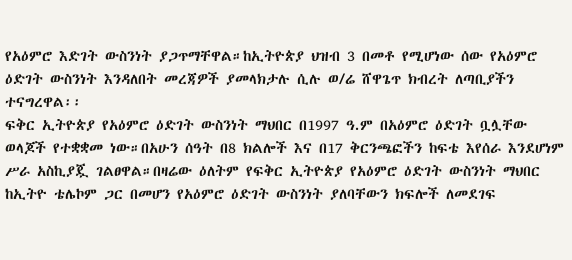የአዕምሮ እድገት ውስንነት ያጋጥማቸዋል።ከኢትዮጵያ ህዝብ 3 በመቶ የሚሆነው ሰው የአዕምሮ ዕድገት ውስንነት እንዳለበት መረጃዎች ያመላክታሉ ሲሉ ወ/ሬ ሸዋጌጥ ክብረት ለጣቢያችን ተናግረዋል፡፡
ፍቅር ኢትዮጵያ የአዕምሮ ዕድገት ውስንነት ማህበር በ1997 ዓ.ም በአዕምሮ ዕድገት ቧሏቸው ወላጆች የተቋቋመ ነው።በአሁን ሰዓት በ8 ክልሎች እና በ17 ቅርንጫፎችን ከፍቴ እየሰራ እንደሆነም ሥራ አስኪያጇ ገልፀዋል።በዛሬው ዕለትም የፍቅር ኢትዮጵያ የአዕምሮ ዕድገት ውስንነት ማህበር ከኢትዮ ቴሌኮም ጋር በመሆን የአዕምሮ ዕድገት ውስንነት ያለባቸውን ክፍሎች ለመደገፍ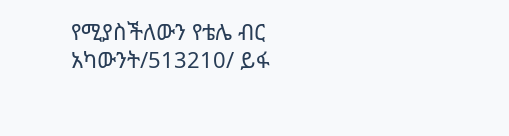የሚያስችለውን የቴሌ ብር አካውንት/513210/ ይፋ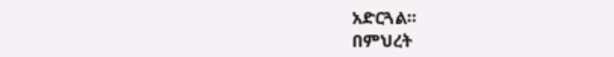አድርጓል።
በምህረት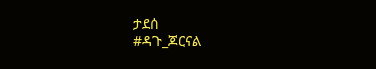ታደሰ
#ዳጉ_ጆርናል